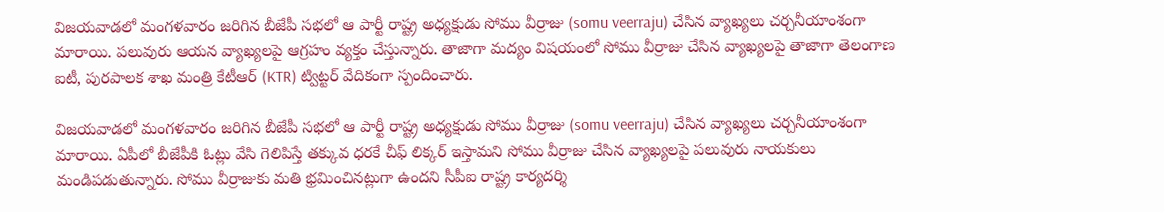విజయవాడలో మంగళవారం జరిగిన బీజేపీ సభలో ఆ పార్టీ రాష్ట్ర అధ్యక్షుడు సోము వీర్రాజు (somu veerraju) చేసిన వ్యాఖ్యలు చర్చనీయాంశంగా మారాయి. పలువురు ఆయన వ్యాఖ్యలపై ఆగ్రహం వ్యక్తం చేస్తున్నారు. తాజాగా మద్యం విషయంలో సోము వీర్రాజు చేసిన వ్యాఖ్యలపై తాజాగా తెలంగాణ ఐటీ, పురపాలక శాఖ మంత్రి కేటీఆర్ (KTR) ట్విట్టర్ వేదికంగా స్పందించారు.

విజయవాడలో మంగళవారం జరిగిన బీజేపీ సభలో ఆ పార్టీ రాష్ట్ర అధ్యక్షుడు సోము వీర్రాజు (somu veerraju) చేసిన వ్యాఖ్యలు చర్చనీయాంశంగా మారాయి. ఏపీలో బీజేపీకి ఓట్లు వేసి గెలిపిస్తే తక్కువ ధరకే చీఫ్ లిక్కర్‌ ఇస్తామని సోము వీర్రాజు చేసిన వ్యాఖ్యలపై పలువురు నాయకులు మండిపడుతున్నారు. సోము వీర్రాజుకు మతి భ్రమించినట్లుగా ఉందని సీపీఐ రాష్ట్ర కార్యదర్శి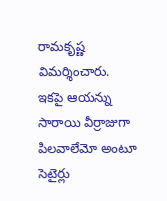రామకృష్ణ విమర్శించారు. ఇకపై ఆయన్ను సారాయి వీర్రాజుగా పిలవాలేమో అంటూ సెటైర్లు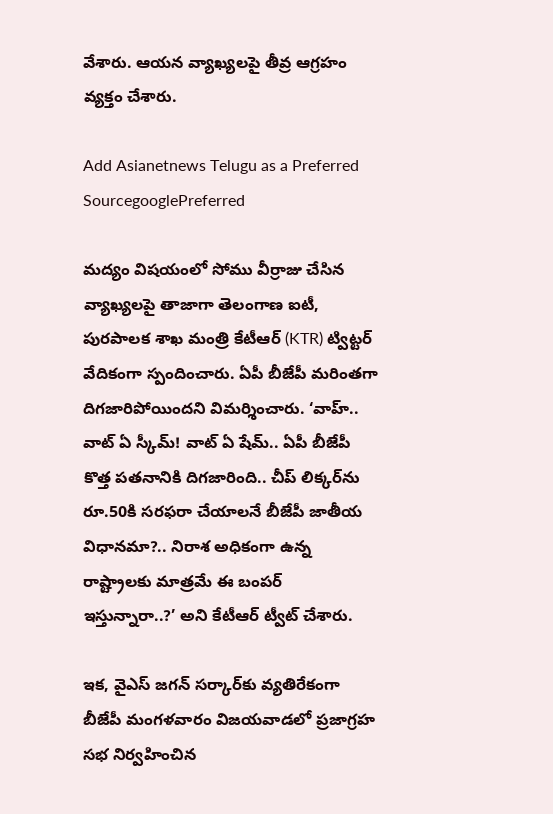వేశారు. ఆయన వ్యాఖ్యలపై తీవ్ర ఆగ్రహం వ్యక్తం చేశారు.

Add Asianetnews Telugu as a Preferred SourcegooglePreferred

మద్యం విషయంలో సోము వీర్రాజు చేసిన వ్యాఖ్యలపై తాజాగా తెలంగాణ ఐటీ, పురపాలక శాఖ మంత్రి కేటీఆర్ (KTR) ట్విట్టర్ వేదికంగా స్పందించారు. ఏపీ బీజేపీ మరింతగా దిగజారిపోయిందని విమర్శించారు. ‘వాహ్.. వాట్‌ ఏ స్కీమ్! వాట్ ఏ షేమ్.. ఏపీ బీజేపీ కొత్త పతనానికి దిగజారింది.. చీప్ లిక్కర్‌ను రూ.50కి సరఫరా చేయాలనే బీజేపీ జాతీయ విధానమా?.. నిరాశ అధికంగా ఉన్న రాష్ట్రాలకు మాత్రమే ఈ బంపర్ ఇస్తున్నారా..?’ అని కేటీఆర్ ట్వీట్ చేశారు.

ఇక, వైఎస్ జగన్ సర్కార్‌కు వ్యతిరేకంగా బీజేపీ మంగళవారం విజయవాడలో ప్రజాగ్రహ సభ నిర్వహించిన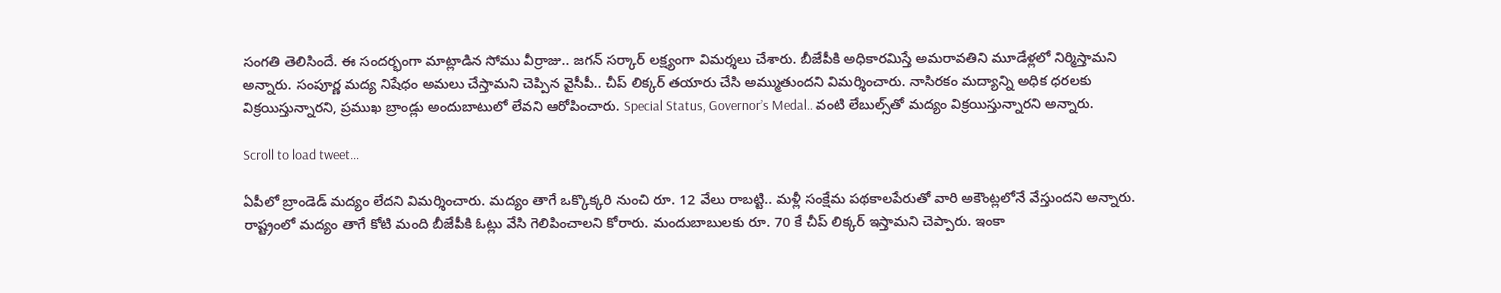సంగతి తెలిసిందే. ఈ సందర్భంగా మాట్లాడిన సోము వీర్రాజు.. జగన్ సర్కార్‌ లక్ష్యంగా విమర్శలు చేశారు. బీజేపీకి అధికారమిస్తే అమరావతిని మూడేళ్లలో నిర్మిస్తామని అన్నారు. సంపూర్ణ మద్య నిషేధం అమలు చేస్తామని చెప్పిన వైసీపీ.. చీప్ లిక్కర్ తయారు చేసి అమ్ముతుందని విమర్శించారు. నాసిరకం మద్యాన్ని అధిక ధరలకు విక్రయిస్తున్నారని, ప్రముఖ బ్రాండ్లు అందుబాటులో లేవని ఆరోపించారు. Special Status, Governor’s Medal.. వంటి లేబుల్స్‌తో మద్యం విక్రయిస్తున్నారని అన్నారు.

Scroll to load tweet…

ఏపీలో బ్రాండెడ్ మద్యం లేదని విమర్శించారు. మద్యం తాగే ఒక్కొక్కరి నుంచి రూ. 12 వేలు రాబట్టి.. మళ్లీ సంక్షేమ పథకాలపేరుతో వారి అకౌంట్లలోనే వేస్తుందని అన్నారు. రాష్ట్రంలో మద్యం తాగే కోటి మంది బీజేపీకి ఓట్లు వేసి గెలిపించాలని కోరారు. మందుబాబులకు రూ. 70 కే చీప్ లిక్కర్ ఇస్తామని చెప్పారు. ఇంకా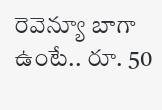రెవెన్యూ బాగా ఉంటే.. రూ. 50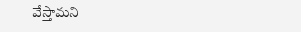వేస్తామని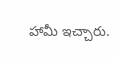హామీ ఇచ్చారు.